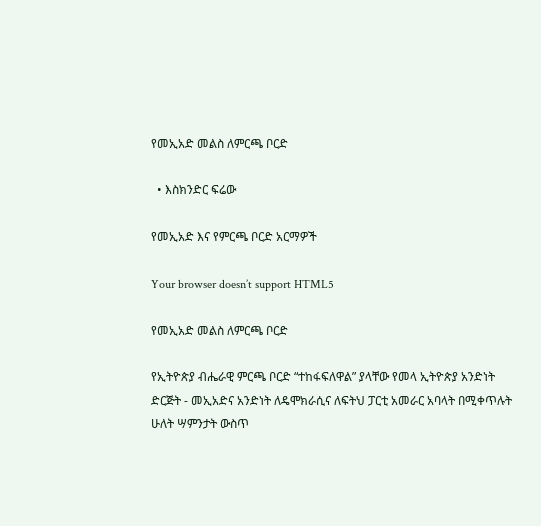የመኢአድ መልስ ለምርጫ ቦርድ

  • እስክንድር ፍሬው

የመኢአድ እና የምርጫ ቦርድ አርማዎች

Your browser doesn’t support HTML5

የመኢአድ መልስ ለምርጫ ቦርድ

የኢትዮጵያ ብሔራዊ ምርጫ ቦርድ “ተከፋፍለዋል” ያላቸው የመላ ኢትዮጵያ አንድነት ድርጅት - መኢአድና አንድነት ለዴሞክራሲና ለፍትህ ፓርቲ አመራር አባላት በሚቀጥሉት ሁለት ሣምንታት ውስጥ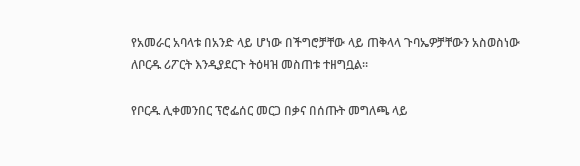የአመራር አባላቱ በአንድ ላይ ሆነው በችግሮቻቸው ላይ ጠቅላላ ጉባኤዎቻቸውን አስወስነው ለቦርዱ ሪፖርት እንዲያደርጉ ትዕዛዝ መስጠቱ ተዘግቧል።

የቦርዱ ሊቀመንበር ፕሮፌሰር መርጋ በቃና በሰጡት መግለጫ ላይ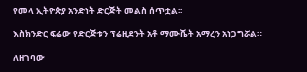የመላ ኢትዮጵያ አንድነት ድርጅት መልስ ሰጥቷል፡፡

እስክንድር ፍሬው የድርጅቱን ፕሬዚደንት አቶ ማሙሼት አማረን አነጋግሯል።

ለዘገባው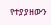የተያያዘውን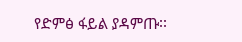የድምፅ ፋይል ያዳምጡ፡፡